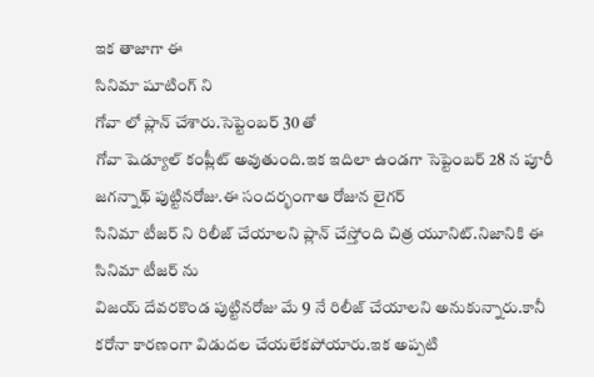ఇక తాజాగా ఈ
సినిమా షూటింగ్ ని
గోవా లో ప్లాన్ చేశారు.సెప్టెంబర్ 30 తో
గోవా షెడ్యూల్ కంప్లీట్ అవుతుంది.ఇక ఇదిలా ఉండగా సెప్టెంబర్ 28 న పూరీ జగన్నాథ్ పుట్టినరోజు.ఈ సందర్భంగాఆ రోజున లైగర్
సినిమా టీజర్ ని రిలీజ్ చేయాలని ప్లాన్ చేస్తోంది చిత్ర యూనిట్.నిజానికి ఈ
సినిమా టీజర్ ను
విజయ్ దేవరకొండ పుట్టినరోజు మే 9 నే రిలీజ్ చేయాలని అనుకున్నారు.కానీ
కరోనా కారణంగా విడుదల చేయలేకపోయారు.ఇక అప్పటి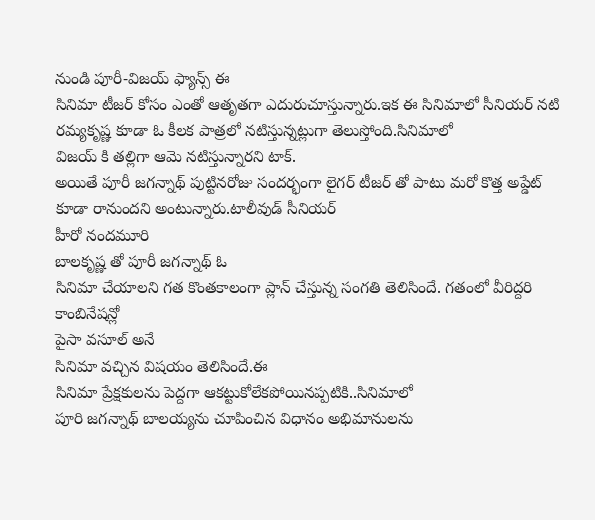నుండి పూరీ-విజయ్ ఫ్యాన్స్ ఈ
సినిమా టీజర్ కోసం ఎంతో ఆతృతగా ఎదురుచూస్తున్నారు.ఇక ఈ సినిమాలో సీనియర్ నటి
రమ్యకృష్ణ కూడా ఓ కీలక పాత్రలో నటిస్తున్నట్లుగా తెలుస్తోంది.సినిమాలో
విజయ్ కి తల్లిగా ఆమె నటిస్తున్నారని టాక్.
అయితే పూరీ జగన్నాథ్ పుట్టినరోజు సందర్భంగా లైగర్ టీజర్ తో పాటు మరో కొత్త అప్డేట్ కూడా రానుందని అంటున్నారు.టాలీవుడ్ సీనియర్
హీరో నందమూరి
బాలకృష్ణ తో పూరీ జగన్నాథ్ ఓ
సినిమా చేయాలని గత కొంతకాలంగా ప్లాన్ చేస్తున్న సంగతి తెలిసిందే. గతంలో వీరిద్దరి కాంబినేషన్లో
పైసా వసూల్ అనే
సినిమా వచ్చిన విషయం తెలిసిందే.ఈ
సినిమా ప్రేక్షకులను పెద్దగా ఆకట్టుకోలేకపోయినప్పటికి..సినిమాలో
పూరి జగన్నాథ్ బాలయ్యను చూపించిన విధానం అభిమానులను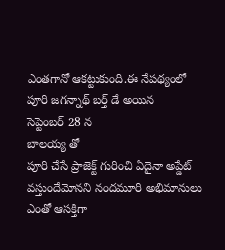ఎంతగానో ఆకట్టుకుంది.ఈ నేపథ్యంలో
పూరి జగన్నాథ్ బర్త్ డే అయిన
సెప్టెంబర్ 28 న
బాలయ్య తో
పూరి చేసే ప్రాజెక్ట్ గురించి ఏదైనా అప్డేట్ వస్తుందేమోనని నందమూరి అభిమానులు ఎంతో ఆసక్తిగా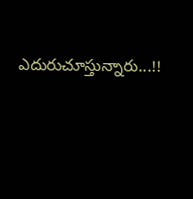ఎదురుచూస్తున్నారు...!!